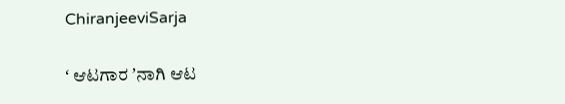ChiranjeeviSarja

ʻ ಆಟಗಾರ ʼನಾಗಿ ಆಟ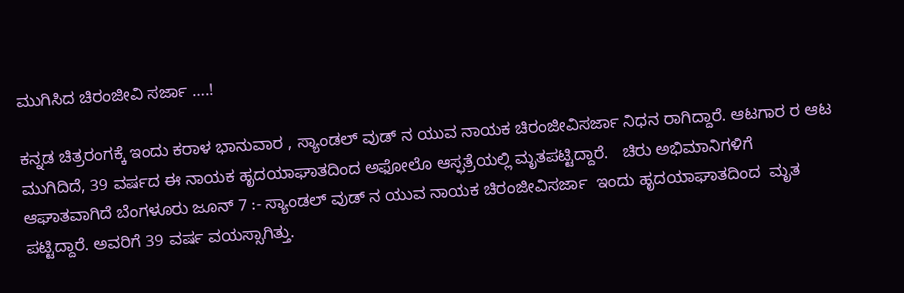ಮುಗಿಸಿದ ಚಿರಂಜೀವಿ ಸರ್ಜಾ ….!

ಕನ್ನಡ ಚಿತ್ರರಂಗಕ್ಕೆ ಇಂದು ಕರಾಳ ಭಾನುವಾರ , ಸ್ಯಾಂಡಲ್‌ ವುಡ್‌ ನ ಯುವ ನಾಯಕ ಚಿರಂಜೀವಿಸರ್ಜಾ ನಿಧನ ರಾಗಿದ್ದಾರೆ. ಆಟಗಾರ ರ ಆಟ ಮುಗಿದಿದೆ, 39 ವರ್ಷದ ಈ ನಾಯಕ ಹೃದಯಾಘಾತದಿಂದ ಅಫೋಲೊ ಆಸ್ಫತ್ರೆಯಲ್ಲಿ ಮೃತಪಟ್ಟಿ‌ದ್ದಾರೆ.   ಚಿರು ಅಭಿಮಾನಿಗಳಿಗೆ ಆಘಾತವಾಗಿದೆ ಬೆಂಗಳೂರು ಜೂನ್ 7 :- ಸ್ಯಾಂಡಲ್‌ ವುಡ್‌ ನ ಯುವ ನಾಯಕ ಚಿರಂಜೀವಿಸರ್ಜಾ  ಇಂದು ಹೃದಯಾಘಾತದಿಂದ  ಮೃತ ಪಟ್ಟಿದ್ದಾರೆ. ಅವರಿಗೆ 39 ವರ್ಷ ವಯಸ್ಸಾಗಿತ್ತು.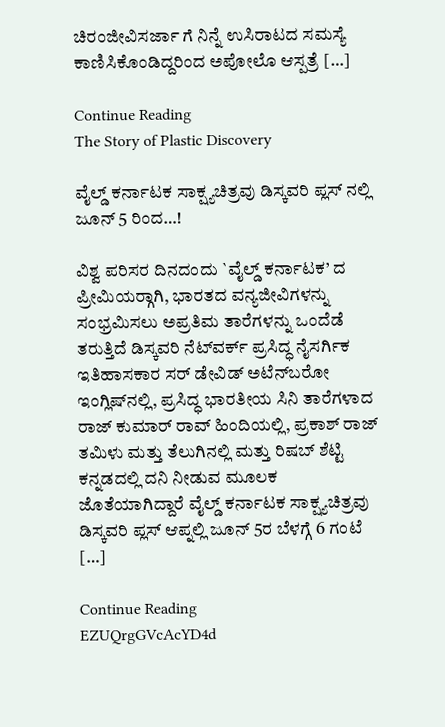ಚಿರಂಜೀವಿಸರ್ಜಾ ಗೆ ನಿನ್ನೆ ಉಸಿರಾಟದ ಸಮಸ್ಯೆ ಕಾಣಿಸಿಕೊಂಡಿದ್ದರಿಂದ ಅಪೋಲೊ ಆಸ್ಪತ್ರೆ […]

Continue Reading
The Story of Plastic Discovery

ವೈಲ್ಡ್ ಕರ್ನಾಟಕ ಸಾಕ್ಷ್ಯಚಿತ್ರವು ಡಿಸ್ಕವರಿ ಪ್ಲಸ್ ನಲ್ಲಿ ಜೂನ್ 5 ರಿಂದ…!

ವಿಶ್ವ ಪರಿಸರ ದಿನದಂದು `ವೈಲ್ಡ್ ಕರ್ನಾಟಕ’ ದ ಪ್ರೀಮಿಯರ್‍ಗಾಗಿ, ಭಾರತದ ವನ್ಯಜೀವಿಗಳನ್ನು ಸಂಭ್ರಮಿಸಲು ಅಪ್ರತಿಮ ತಾರೆಗಳನ್ನು ಒಂದೆಡೆ ತರುತ್ತಿದೆ ಡಿಸ್ಕವರಿ ನೆಟ್‍ವರ್ಕ್ ಪ್ರಸಿದ್ಧ ನೈಸರ್ಗಿಕ ಇತಿಹಾಸಕಾರ ಸರ್ ಡೇವಿಡ್ ಅಟೆನ್‍ಬರೋ ಇಂಗ್ಲಿಷ್‍ನಲ್ಲಿ, ಪ್ರಸಿದ್ಧ ಭಾರತೀಯ ಸಿನಿ ತಾರೆಗಳಾದ ರಾಜ್ ಕುಮಾರ್ ರಾವ್ ಹಿಂದಿಯಲ್ಲಿ, ಪ್ರಕಾಶ್ ರಾಜ್ ತಮಿಳು ಮತ್ತು ತೆಲುಗಿನಲ್ಲಿ ಮತ್ತು ರಿಷಬ್ ಶೆಟ್ಟಿ ಕನ್ನಡದಲ್ಲಿ ದನಿ ನೀಡುವ ಮೂಲಕ ಜೊತೆಯಾಗಿದ್ದಾರೆ ವೈಲ್ಡ್ ಕರ್ನಾಟಕ ಸಾಕ್ಷ್ಯಚಿತ್ರವು ಡಿಸ್ಕವರಿ ಪ್ಲಸ್ ಆಪ್ನಲ್ಲಿ ಜೂನ್ 5ರ ಬೆಳಗ್ಗೆ 6 ಗಂಟೆ […]

Continue Reading
EZUQrgGVcAcYD4d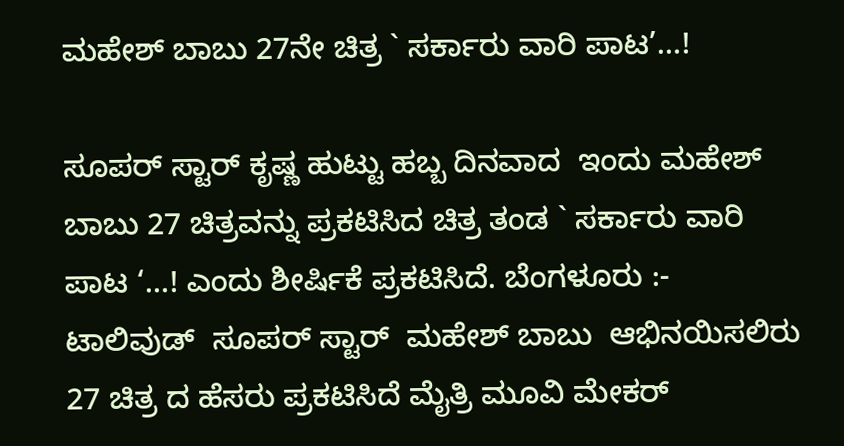ಮಹೇಶ್ ಬಾಬು 27ನೇ ಚಿತ್ರ ` ಸರ್ಕಾರು ವಾರಿ ಪಾಟ’…!

ಸೂಪರ್ ಸ್ಟಾರ್ ಕೃಷ್ಣ ಹುಟ್ಟು ಹಬ್ಬ ದಿನವಾದ  ಇಂದು ಮಹೇಶ್ ಬಾಬು 27 ಚಿತ್ರವನ್ನು ಪ್ರಕಟಿಸಿದ ಚಿತ್ರ ತಂಡ ` ಸರ್ಕಾರು ವಾರಿ ಪಾಟ ‘…! ಎಂದು ಶೀರ್ಷಿಕೆ ಪ್ರಕಟಿಸಿದೆ. ಬೆಂಗಳೂರು :- ಟಾಲಿವುಡ್  ಸೂಪರ್ ಸ್ಟಾರ್  ಮಹೇಶ್ ಬಾಬು  ಆಭಿನಯಿಸಲಿರು  27 ಚಿತ್ರ ದ ಹೆಸರು ಪ್ರಕಟಿಸಿದೆ ಮೈತ್ರಿ ಮೂವಿ ಮೇಕರ್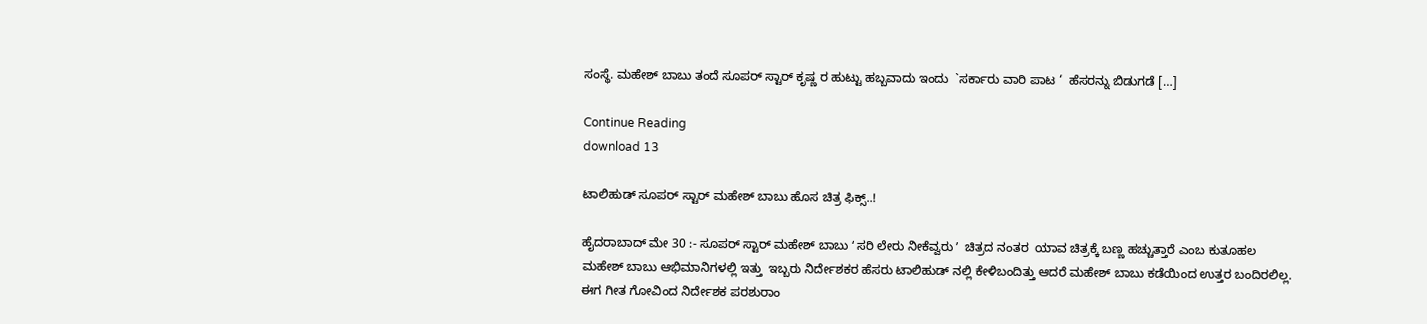ಸಂಸ್ಥೆ. ಮಹೇಶ್ ಬಾಬು ತಂದೆ ಸೂಪರ್ ಸ್ಟಾರ್ ಕೃಷ್ಣ ರ ಹುಟ್ಟು ಹಬ್ಬವಾದು ಇಂದು  `ಸರ್ಕಾರು ವಾರಿ ಪಾಟ ‘  ಹೆಸರನ್ನು ಬಿಡುಗಡೆ […]

Continue Reading
download 13

ಟಾಲಿಹುಡ್ ಸೂಪರ್ ಸ್ಟಾರ್ ಮಹೇಶ್ ಬಾಬು ಹೊಸ ಚಿತ್ರ ಫಿಕ್ಸ್..!

ಹೈದರಾಬಾದ್‌ ಮೇ 30 :- ಸೂಪರ್ ಸ್ಟಾರ್ ಮಹೇಶ್ ಬಾಬು ʻ ಸರಿ ಲೇರು ನೀಕೆವ್ವರು ʼ  ಚಿತ್ರದ ನಂತರ  ಯಾವ ಚಿತ್ರಕ್ಕೆ ಬಣ್ಣ ಹಚ್ಚುತ್ತಾರೆ ಎಂಬ ಕುತೂಹಲ ಮಹೇಶ್‌ ಬಾಬು ಆಭಿಮಾನಿಗಳಲ್ಲಿ ಇತ್ತು  ಇಬ್ಬರು ನಿರ್ದೇಶಕರ ಹೆಸರು ಟಾಲಿಹುಡ್‌ ನಲ್ಲಿ ಕೇಳಿಬಂದಿತ್ತು ಆದರೆ ಮಹೇಶ್‌ ಬಾಬು ಕಡೆಯಿಂದ ಉತ್ತರ ಬಂದಿರಲಿಲ್ಲ. ಈಗ ಗೀತ ಗೋವಿಂದ ನಿರ್ದೇಶಕ ಪರಶುರಾಂ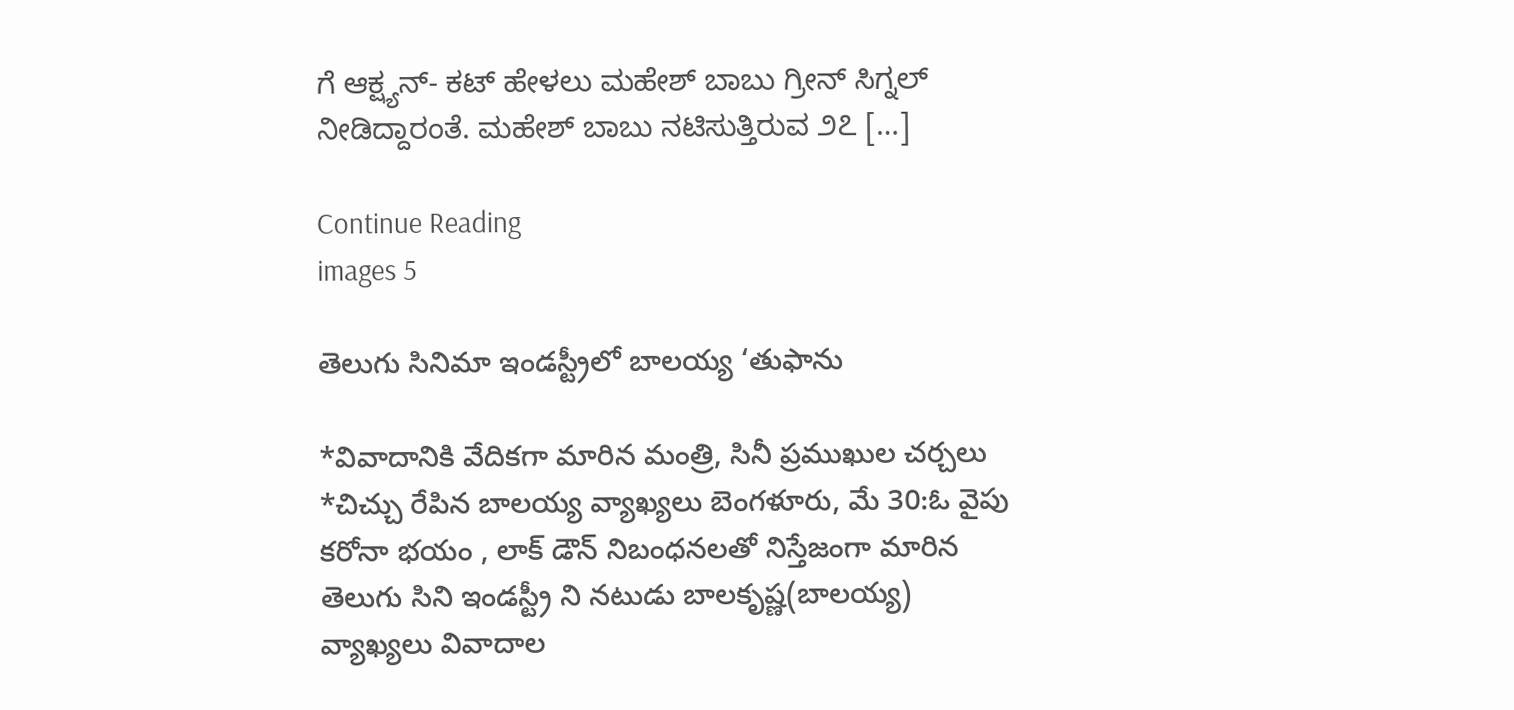ಗೆ ಆಕ್ಷ್ಯನ್‌- ಕಟ್‌ ಹೇಳಲು ಮಹೇಶ್‌ ಬಾಬು ಗ್ರೀನ್‌ ಸಿಗ್ನಲ್‌ ನೀಡಿದ್ದಾರಂತೆ. ಮಹೇಶ್‌ ಬಾಬು ನಟಿಸುತ್ತಿರುವ ೨೭ […]

Continue Reading
images 5

తెలుగు సినిమా ఇండస్ట్రీలో బాలయ్య ‘తుఫాను

*వివాదానికి వేదికగా మారిన మంత్రి, సినీ ప్రముఖుల చర్చలు *చిచ్చు రేపిన బాలయ్య వ్యాఖ్యలు బెంగళూరు, మే 30:ఓ వైపు కరోనా భయం , లాక్ డౌన్ నిబంధనలతో నిస్తేజంగా మారిన తెలుగు సిని ఇండస్ట్రీ ని నటుడు బాలకృష్ణ(బాలయ్య) వ్యాఖ్యలు వివాదాల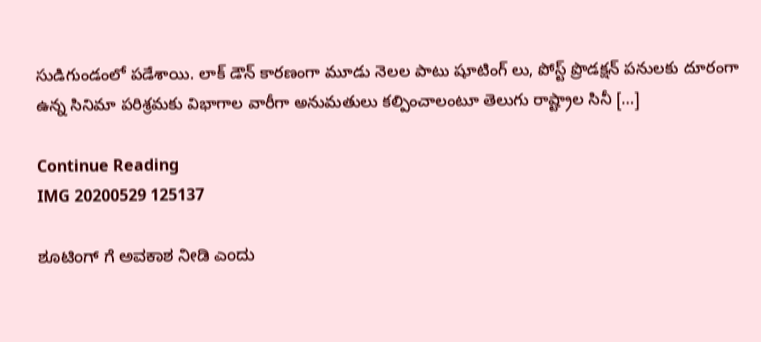సుడిగుండంలో పడేశాయి. లాక్ డౌన్ కారణంగా మూడు నెలల పాటు షూటింగ్ లు, పోస్ట్ ప్రొడక్షన్ పనులకు దూరంగా ఉన్న సినిమా పరిశ్రమకు విభాగాల వారీగా అనుమతులు కల్పించాలంటూ తెలుగు రాష్ట్రాల సినీ […]

Continue Reading
IMG 20200529 125137

ಶೂಟಿಂಗ್ ಗೆ ಅವಕಾಶ ನೀಡಿ ಎಂದು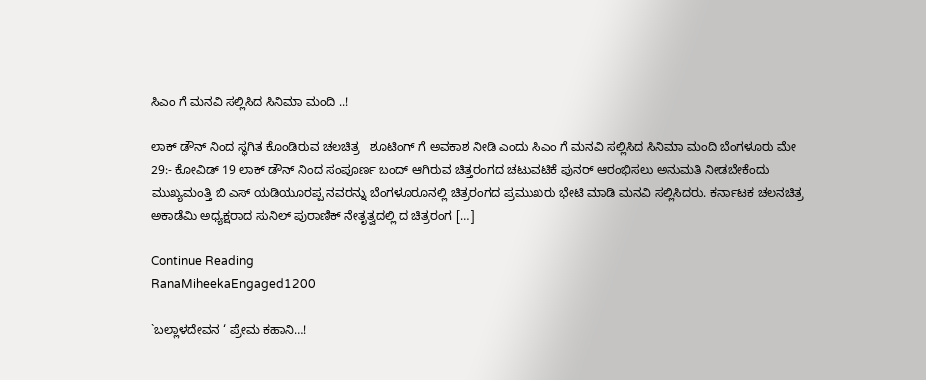ಸಿಎಂ ಗೆ ಮನವಿ ಸಲ್ಲಿಸಿದ ಸಿನಿಮಾ ಮಂದಿ ..!

ಲಾಕ್ ಡೌನ್ ನಿಂದ ಸ್ಥಗಿತ ಕೊಂಡಿರುವ ಚಲಚಿತ್ರ   ಶೂಟಿಂಗ್ ಗೆ ಅವಕಾಶ ನೀಡಿ ಎಂದು ಸಿಎಂ ಗೆ ಮನವಿ ಸಲ್ಲಿಸಿದ ಸಿನಿಮಾ ಮಂದಿ ಬೆಂಗಳೂರು ಮೇ 29:- ಕೋವಿಡ್ 19 ಲಾಕ್ ಡೌನ್ ನಿಂದ ಸಂಪೂರ್ಣ ಬಂದ್ ಆಗಿರುವ ಚಿತ್ತರಂಗದ ಚಟುವಟಿಕೆ ಪುನರ್ ಆರಂಭಿಸಲು ಅನುಮತಿ ನೀಡಬೇಕೆಂದು ಮುಖ್ಯಮಂತ್ತಿ ಬಿ ಎಸ್ ಯಡಿಯೂರಪ್ಪ ನವರನ್ನು ಬೆಂಗಳೂರೂನಲ್ಲಿ ಚಿತ್ರರಂಗದ ಪ್ರಮುಖರು ಭೇಟಿ ಮಾಡಿ ಮನವಿ ಸಲ್ಲಿಸಿದರು. ಕರ್ನಾಟಕ ಚಲನಚಿತ್ರ ಅಕಾಡೆಮಿ ಅಧ್ಯಕ್ಷರಾದ ಸುನಿಲ್ ಪುರಾಣಿಕ್ ನೇತೃತ್ವದಲ್ಲಿ ದ ಚಿತ್ರರಂಗ […]

Continue Reading
RanaMiheekaEngaged1200

`ಬಲ್ಲಾಳದೇವನ ‘ ಪ್ರೇಮ ಕಹಾನಿ…!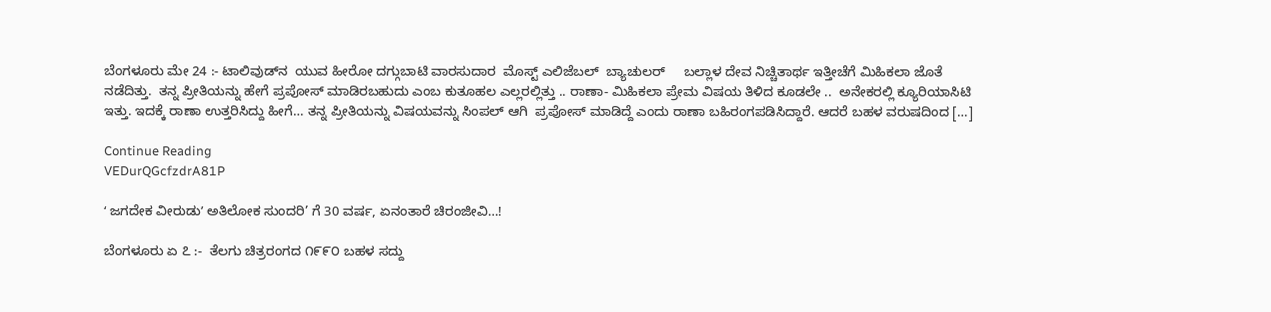ಬೆಂಗಳೂರು ಮೇ 24 :- ಟಾಲಿವುಡ್‌ನ  ಯುವ ಹೀರೋ ದಗ್ಗುಬಾಟಿ ವಾರಸುದಾರ  ಮೊಸ್ಟ್ ಎಲಿಜೆಬಲ್  ಬ್ಯಾಚುಲರ್     ಬಲ್ಲಾಳ ದೇವ ನಿಚ್ಚಿತಾರ್ಥ ಇತ್ತೀಚೆಗೆ ಮಿಹಿಕಲಾ ಜೊತೆ ನಡೆದಿತ್ತು.  ತನ್ನ ಪ್ರೀತಿಯನ್ನು ಹೇಗೆ ಪ್ರಪೋಸ್ ಮಾಡಿರಬಹುದು ಎಂಬ ಕುತೂಹಲ ಎಲ್ಲರಲ್ಲಿತ್ತು .. ರಾಣಾ- ಮಿಹಿಕಲಾ ಪ್ರೇಮ ವಿಷಯ ತಿಳಿದ ಕೂಡಲೇ ..  ಅನೇಕರಲ್ಲಿ ಕ್ಯೂರಿಯಾಸಿಟಿ ಇತ್ತು. ಇದಕ್ಕೆ ರಾಣಾ ಉತ್ತರಿಸಿದ್ದು ಹೀಗೆ… ತನ್ನ ಪ್ರೀತಿಯನ್ನು ವಿಷಯವನ್ನು ಸಿಂಪಲ್ ಆಗಿ  ಪ್ರಪೋಸ್ ಮಾಡಿದ್ದೆ ಎಂದು ರಾಣಾ ಬಹಿರಂಗಪಡಿಸಿದ್ದಾರೆ. ಆದರೆ ಬಹಳ ವರುಷದಿಂದ […]

Continue Reading
VEDurQGcfzdrA81P

ʻ ಜಗದೇಕ ವೀರುಡುʼ ಅತಿಲೋಕ ಸುಂದರಿ’ ಗೆ 30 ವರ್ಷ, ಏನಂತಾರೆ ಚಿರಂಜೀವಿ…!

ಬೆಂಗಳೂರು ಏ ೭ :-  ತೆಲಗು ಚಿತ್ರರಂಗದ ೧೯೯೦ ಬಹಳ ಸದ್ದು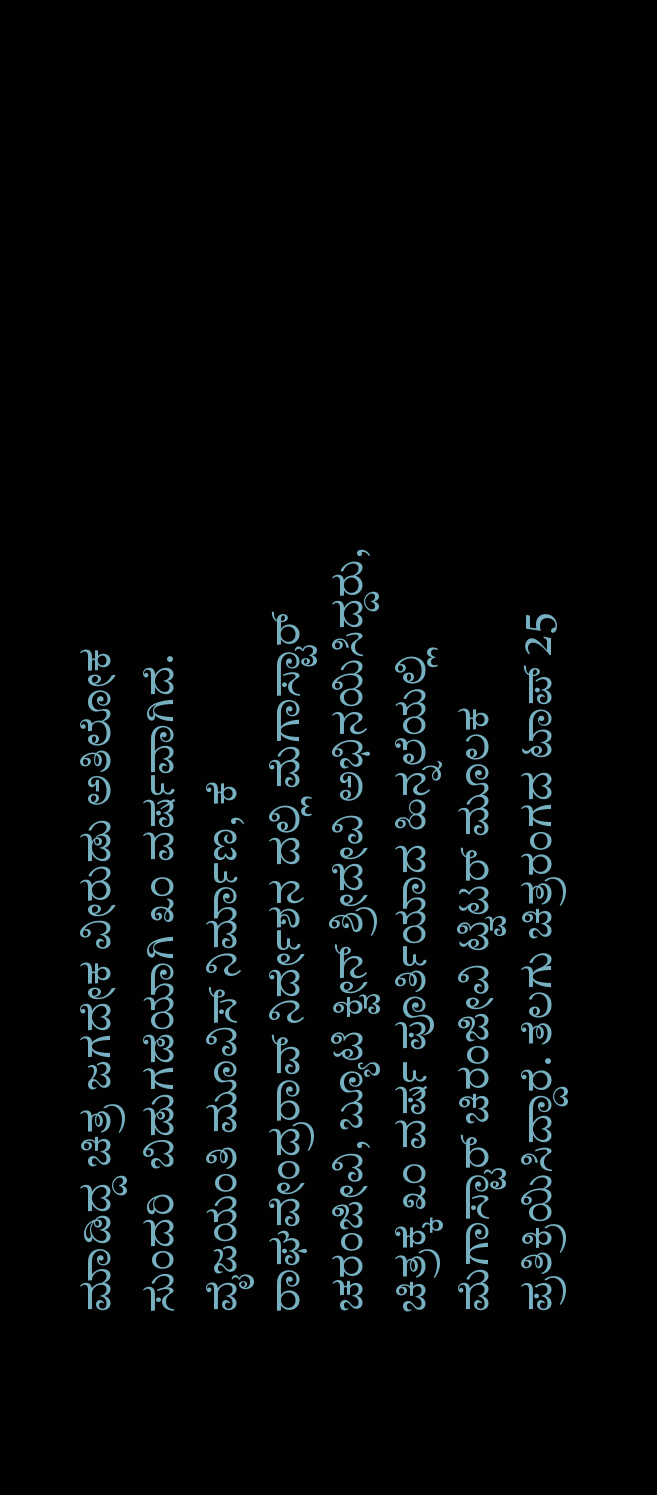ಮಾಡಿದ್ದ ಚಿತ್ರ ಜಗದೇಕ ವೀರುಡು ಅತಿಲೋಕ ಸುಂದರಿ  ಬಿಡುಗಡೆಯಾಗಿ ೩೦ ವರ್ಷವಾಗಿದೆ. ವೈಜಯಂತಿ ಮೂವಿಸ್‌ ನಿರ್ಮಾಣ, ಕೆ ರಾಘವೇಂದ್ರರಾವ್‌ ನಿರ್ದೇಶನ ದಲ್ಲಿ ಮೆಗಾಸ್ಟಾರ್‌ ಚರಂಜೀವಿ, ಬ್ಯೂಟಿ ಕ್ವೀನ್‌ ಶ್ರೀದೇವಿ ಅಭಿನಯಿಸಿದ್ದರು, ಚಿತ್ರಕ್ಕೆ ೩೦ ವರ್ಷ ಪೂರ್ತಿಯಾದ ಹಿನ್ನಲೆಯಲ್ಲಿ ಮೆಗಾಸ್ಟಾರ್‌ ಚಿರಂಜೀವಿ ಟ್ವಿಟರ್‌ ಮೂಲಕ ಪ್ರತಿಕ್ರಿಯಿಸಿದ್ದಾರೆ. ತೆಲಗು ಚಿತ್ರರಂಗದ ಟಾಪ್‌ 25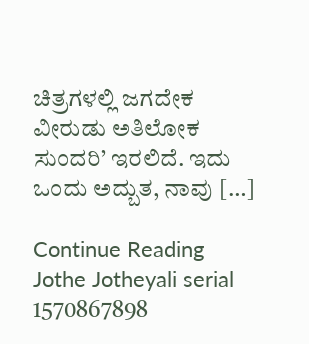ಚಿತ್ರಗಳಲ್ಲಿ ಜಗದೇಕ ವೀರುಡು ಅತಿಲೋಕ ಸುಂದರಿ’ ಇರಲಿದೆ. ಇದು ಒಂದು ಅದ್ಬುತ, ನಾವು […]

Continue Reading
Jothe Jotheyali serial 1570867898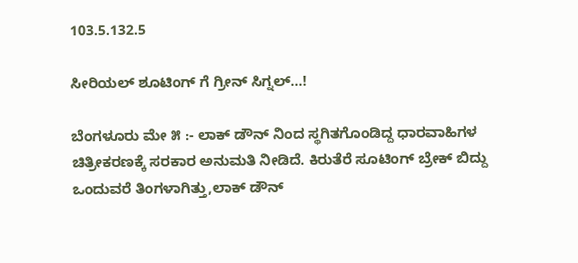103.5.132.5

ಸೀರಿಯಲ್ ಶೂಟಿಂಗ್ ಗೆ ಗ್ರೀನ್ ಸಿಗ್ನಲ್…!

ಬೆಂಗಳೂರು ಮೇ ೫ :- ಲಾಕ್‌ ಡೌನ್‌ ನಿಂದ ಸ್ಥಗಿತಗೊಂಡಿದ್ದ ಧಾರವಾಹಿಗಳ ಚಿತ್ರೀಕರಣಕ್ಕೆ ಸರಕಾರ ಅನುಮತಿ ನೀಡಿದೆ. ಕಿರುತೆರೆ ಸೂಟಿಂಗ್‌ ಬ್ರೇಕ್‌ ಬಿದ್ದು ಒಂದುವರೆ ತಿಂಗಳಾಗಿತ್ತು,ಲಾಕ್‌ ಡೌನ್‌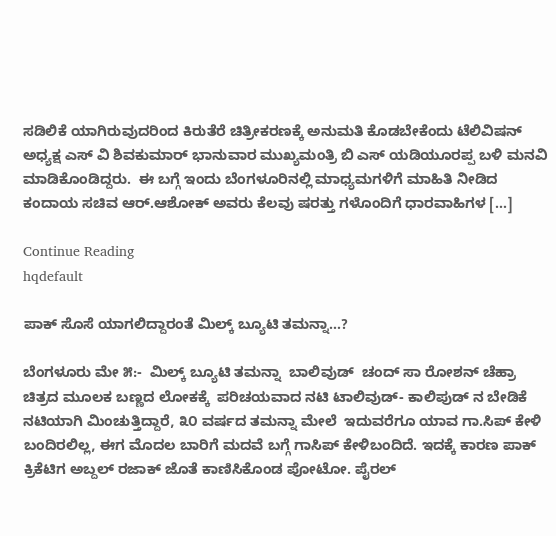ಸಡಿಲಿಕೆ ಯಾಗಿರುವುದರಿಂದ ಕಿರುತೆರೆ ಚಿತ್ರೀಕರಣಕ್ಕೆ ಅನುಮತಿ ಕೊಡಬೇಕೆಂದು ಟೆಲಿವಿಷನ್‌ ಅಧ್ಯಕ್ಷ ಎಸ್‌ ವಿ ಶಿವಕುಮಾರ್‌ ಭಾನುವಾರ ಮುಖ್ಯಮಂತ್ರಿ ಬಿ ಎಸ್‌ ಯಡಿಯೂರಪ್ಪ ಬಳಿ ಮನವಿ ಮಾಡಿಕೊಂಡಿದ್ದರು.  ಈ ಬಗ್ಗೆ ಇಂದು ಬೆಂಗಳೂರಿನಲ್ಲಿ ಮಾಧ್ಯಮಗಳಿಗೆ ಮಾಹಿತಿ ನೀಡಿದ ಕಂದಾಯ ಸಚಿವ ಆರ್.ಆಶೋಕ್ ಅವರು ಕೆಲವು ಷರತ್ತು ಗಳೊಂದಿಗೆ ಧಾರವಾಹಿಗಳ […]

Continue Reading
hqdefault

ಪಾಕ್ ಸೊಸೆ ಯಾಗಲಿದ್ದಾರಂತೆ ಮಿಲ್ಕ್ ಬ್ಯೂಟಿ ತಮನ್ನಾ…?

ಬೆಂಗಳೂರು ಮೇ ೫:-  ಮಿಲ್ಕ್‌ ಬ್ಯೂಟಿ ತಮನ್ನಾ  ಬಾಲಿವುಡ್‌  ಚಂದ್‌ ಸಾ ರೋಶನ್‌ ಚೆಹ್ರಾ ಚಿತ್ರದ ಮೂಲಕ ಬಣ್ಣದ ಲೋಕಕ್ಕೆ  ಪರಿಚಯವಾದ ನಟಿ ಟಾಲಿವುಡ್- ಕಾಲಿಪುಡ್‌ ನ ಬೇಡಿಕೆ ನಟಿಯಾಗಿ ಮಿಂಚುತ್ತಿದ್ದಾರೆ, ೩೦ ವರ್ಷದ ತಮನ್ನಾ ಮೇಲೆ  ಇದುವರೆಗೂ ಯಾವ ಗಾ.ಸಿಪ್‌ ಕೇಳಿ ಬಂದಿರಲಿಲ್ಲ, ಈಗ ಮೊದಲ ಬಾರಿಗೆ ಮದವೆ ಬಗ್ಗೆ ಗಾಸಿಪ್‌ ಕೇಳಿಬಂದಿದೆ. ಇದಕ್ಕೆ ಕಾರಣ ಪಾಕ್‌ ಕ್ರಿಕೆಟಿಗ ಅಬ್ದಲ್‌ ರಜಾಕ್‌ ಜೊತೆ ಕಾಣಿಸಿಕೊಂಡ ಪೋಟೋ. ಪೈರಲ್‌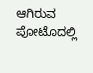ಆಗಿರುವ ಪೋಟೊದಲ್ಲಿ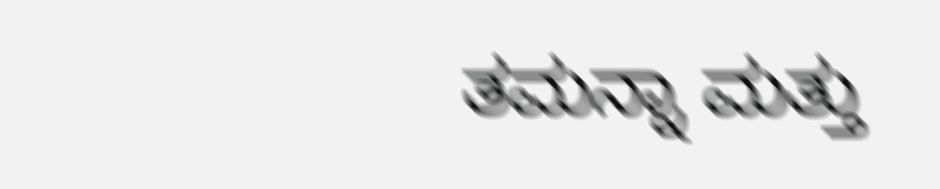ತಮನ್ನಾ ಮತ್ತು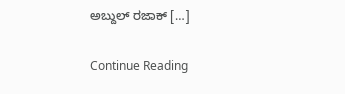ಅಬ್ದುಲ್‌ ರಜಾಕ್‌ […]

Continue Reading